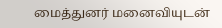மைத்துனர் மனைவியுடன்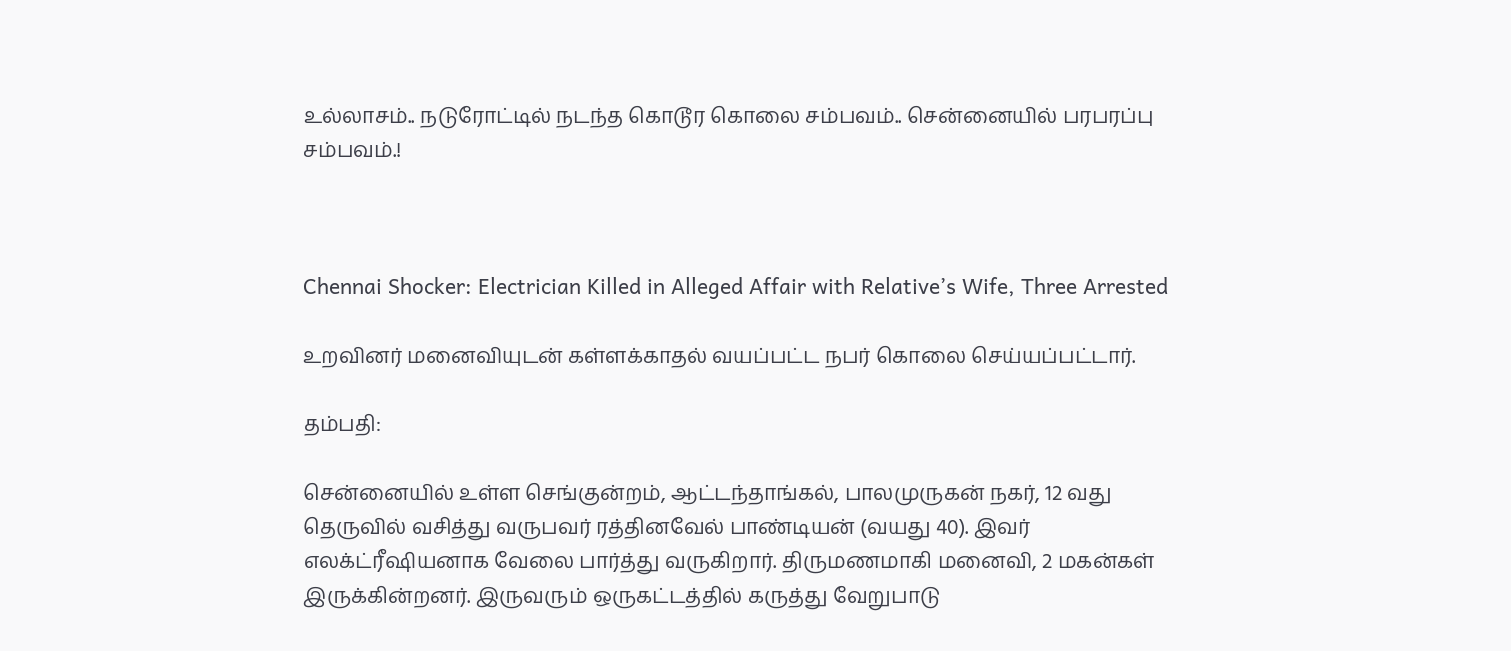உல்லாசம்.. நடுரோட்டில் நடந்த கொடூர கொலை சம்பவம்.. சென்னையில் பரபரப்பு சம்பவம்.!



Chennai Shocker: Electrician Killed in Alleged Affair with Relative’s Wife, Three Arrested

உறவினர் மனைவியுடன் கள்ளக்காதல் வயப்பட்ட நபர் கொலை செய்யப்பட்டார்.

தம்பதி:

சென்னையில் உள்ள செங்குன்றம், ஆட்டந்தாங்கல், பாலமுருகன் நகர், 12 வது தெருவில் வசித்து வருபவர் ரத்தினவேல் பாண்டியன் (வயது 40). இவர் எலக்ட்ரீஷியனாக வேலை பார்த்து வருகிறார். திருமணமாகி மனைவி, 2 மகன்கள் இருக்கின்றனர். இருவரும் ஒருகட்டத்தில் கருத்து வேறுபாடு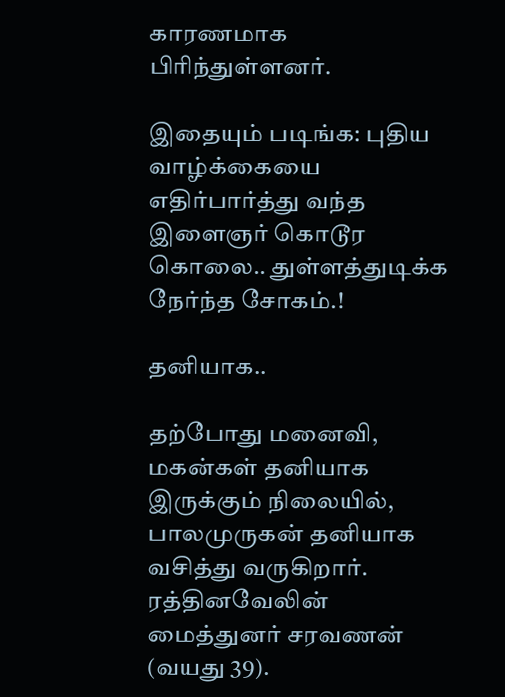காரணமாக பிரிந்துள்ளனர்.

இதையும் படிங்க: புதிய வாழ்க்கையை எதிர்பார்த்து வந்த இளைஞர் கொடூர கொலை.. துள்ளத்துடிக்க நேர்ந்த சோகம்.!

தனியாக..

தற்போது மனைவி, மகன்கள் தனியாக இருக்கும் நிலையில், பாலமுருகன் தனியாக வசித்து வருகிறார். ரத்தினவேலின் மைத்துனர் சரவணன் (வயது 39).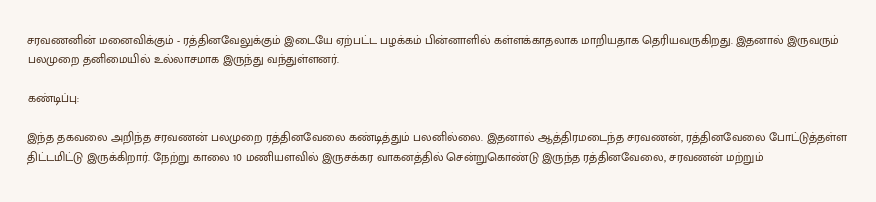சரவணனின் மனைவிக்கும் - ரத்தினவேலுக்கும் இடையே ஏற்பட்ட பழக்கம் பின்னாளில் கள்ளக்காதலாக மாறியதாக தெரியவருகிறது. இதனால் இருவரும் பலமுறை தனிமையில் உல்லாசமாக இருந்து வந்துள்ளனர்.

கண்டிப்பு:

இந்த தகவலை அறிந்த சரவணன் பலமுறை ரத்தினவேலை கண்டித்தும் பலனில்லை. இதனால் ஆத்திரமடைந்த சரவணன், ரத்தினவேலை போட்டுத்தள்ள திட்டமிட்டு இருக்கிறார். நேற்று காலை 10 மணியளவில் இருசக்கர வாகனத்தில் சென்றுகொண்டு இருந்த ரத்தினவேலை, சரவணன் மற்றும்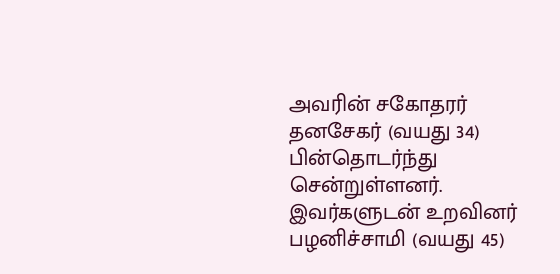அவரின் சகோதரர் தனசேகர் (வயது 34) பின்தொடர்ந்து சென்றுள்ளனர். இவர்களுடன் உறவினர் பழனிச்சாமி (வயது 45)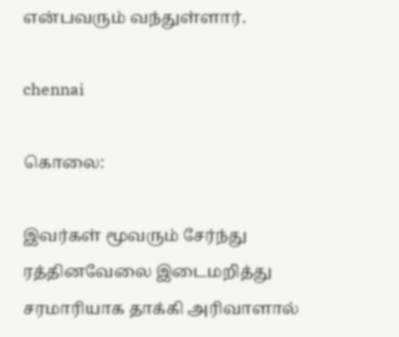என்பவரும் வந்துள்ளார்.

chennai

கொலை:

இவர்கள் மூவரும் சேர்ந்து ரத்தினவேலை இடைமறித்து சரமாரியாக தாக்கி அரிவாளால்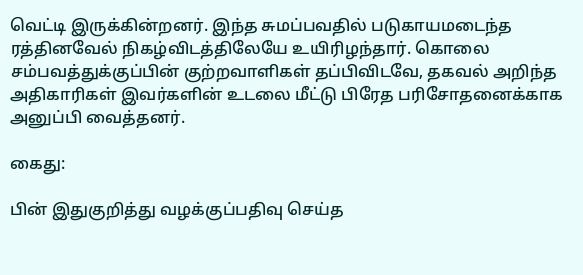வெட்டி இருக்கின்றனர். இந்த சுமப்பவதில் படுகாயமடைந்த ரத்தினவேல் நிகழ்விடத்திலேயே உயிரிழந்தார். கொலை சம்பவத்துக்குப்பின் குற்றவாளிகள் தப்பிவிடவே, தகவல் அறிந்த அதிகாரிகள் இவர்களின் உடலை மீட்டு பிரேத பரிசோதனைக்காக அனுப்பி வைத்தனர்.

கைது:

பின் இதுகுறித்து வழக்குப்பதிவு செய்த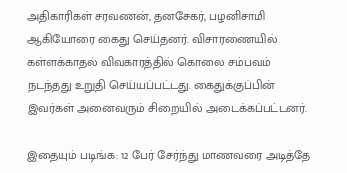அதிகாரிகள் சரவணன், தனசேகர், பழனிசாமி ஆகியோரை கைது செய்தனர். விசாரணையில் கள்ளக்காதல் விவகாரத்தில் கொலை சம்பவம் நடந்தது உறுதி செய்யப்பட்டது. கைதுக்குப்பின் இவர்கள் அனைவரும் சிறையில் அடைக்கப்பட்டனர்.

இதையும் படிங்க: 12 பேர் சேர்ந்து மாணவரை அடித்தே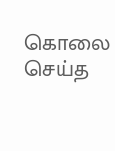கொலை செய்த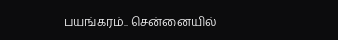பயங்கரம்.. சென்னையில்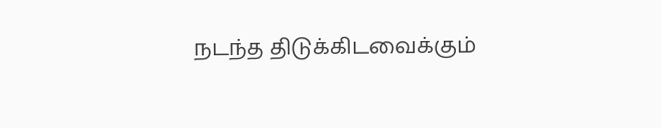நடந்த திடுக்கிடவைக்கும்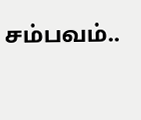சம்பவம்..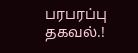பரபரப்பு தகவல்.!